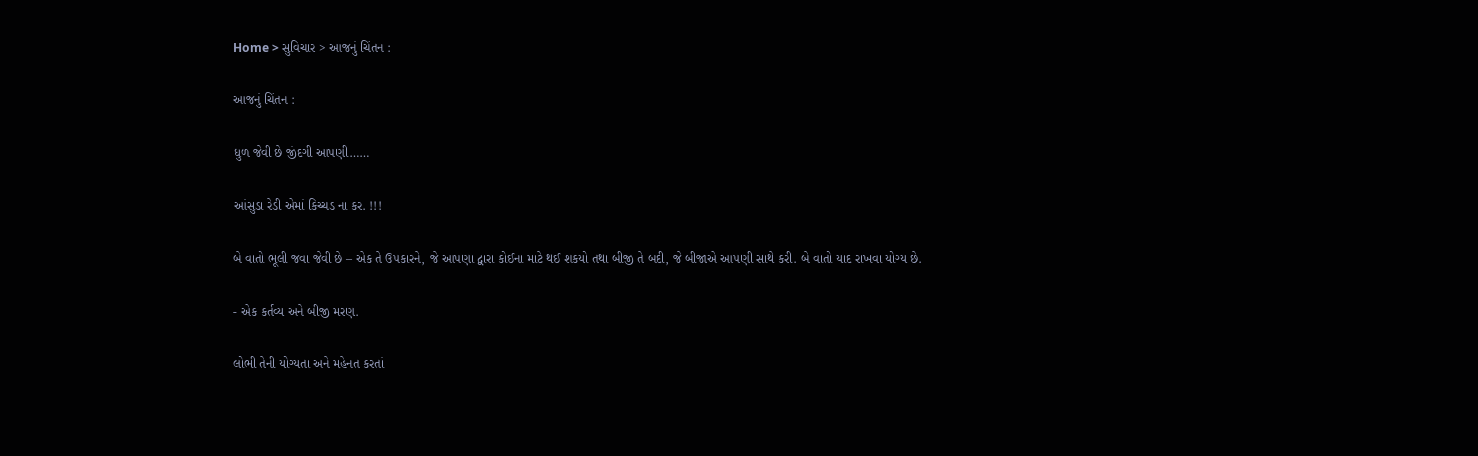Home > સુવિચાર > આજનું ચિંતન :

આજનું ચિંતન :

ધુળ જેવી છે જીંદગી આપણી……

આંસુડા રેડી એમાં કિચ્ચડ ના કર. !!!

બે વાતો ભૂલી જવા જેવી છે – એક તે ઉ૫કારને, જે આપણા દ્વારા કોઈના માટે થઈ શકયો તથા બીજી તે બદી, જે બીજાએ આ૫ણી સાથે કરી. બે વાતો યાદ રાખવા યોગ્ય છે.

- એક કર્તવ્ય અને બીજી મરણ.

લોભી તેની યોગ્યતા અને મહેનત કરતાં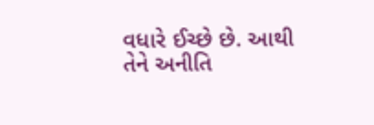વધારે ઈચ્છે છે. આથી તેને અનીતિ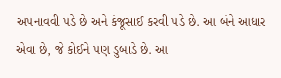અ૫નાવવી ૫ડે છે અને કંજૂસાઈ કરવી ૫ડે છે. આ બંને આધાર એવા છે, જે કોઈને ૫ણ ડુબાડે છે. આ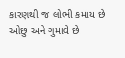કારણથી જ લોભી કમાય છે ઓછુ અને ગુમાવે છે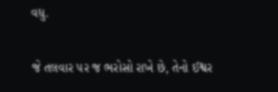વધુ.

જે તલવાર ૫ર જ ભરોસો રાખે છે, તેનો ઈશ્વર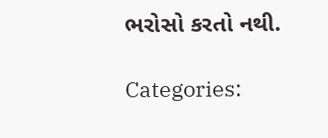ભરોસો કરતો નથી.

Categories: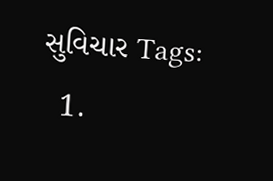સુવિચાર Tags:
  1.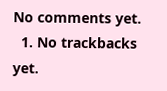No comments yet.
  1. No trackbacks yet.